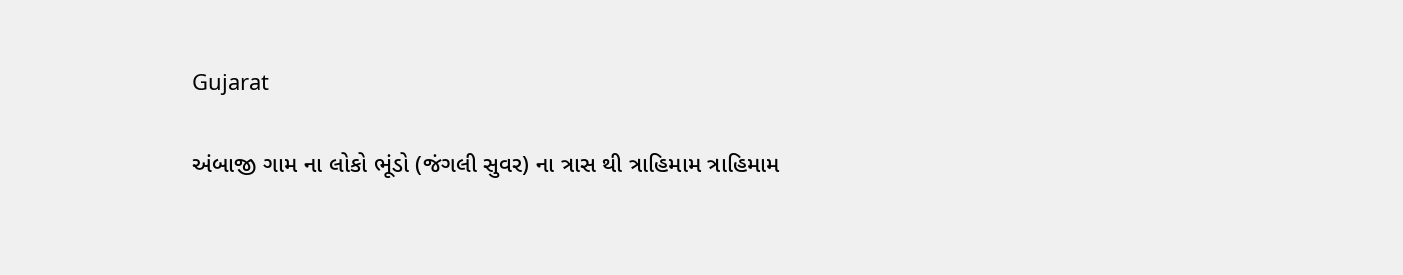Gujarat

અંબાજી ગામ ના લોકો ભૂંડો (જંગલી સુવર) ના ત્રાસ થી ત્રાહિમામ ત્રાહિમામ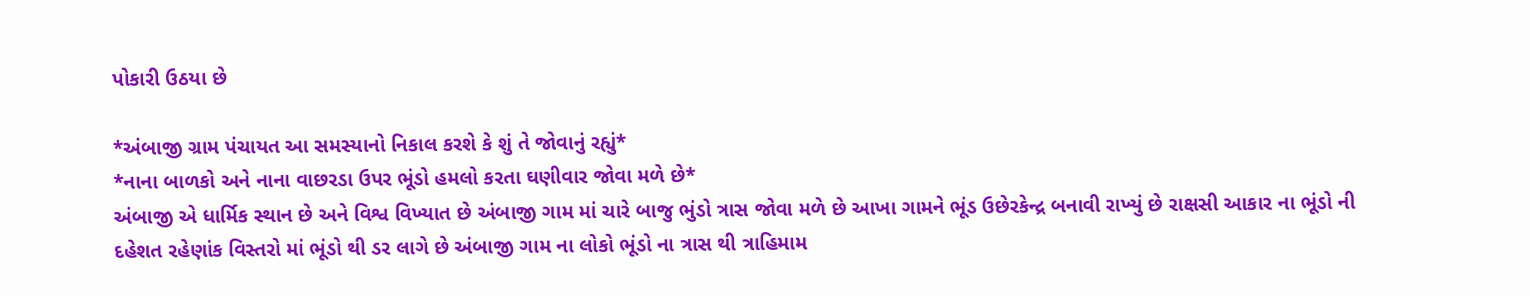પોકારી ઉઠયા છે

*અંબાજી ગ્રામ પંચાયત આ સમસ્યાનો નિકાલ કરશે કે શું તે જોવાનું રહ્યું*
*નાના બાળકો અને નાના વાછરડા ઉપર ભૂંડો હમલો કરતા ઘણીવાર જોવા મળે છે*
અંબાજી એ ધાર્મિક સ્થાન છે અને વિશ્વ વિખ્યાત છે અંબાજી ગામ માં ચારે બાજુ ભુંડો ત્રાસ જોવા મળે છે આખા ગામને ભૂંડ ઉછેરકેન્દ્ર બનાવી રાખ્યું છે રાક્ષસી આકાર ના ભૂંડો ની દહેશત રહેણાંક વિસ્તરો માં ભૂંડો થી ડર લાગે છે અંબાજી ગામ ના લોકો ભૂંડો ના ત્રાસ થી ત્રાહિમામ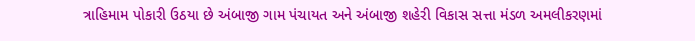ત્રાહિમામ પોકારી ઉઠયા છે અંબાજી ગામ પંચાયત અને અંબાજી શહેરી વિકાસ સત્તા મંડળ અમલીકરણમાં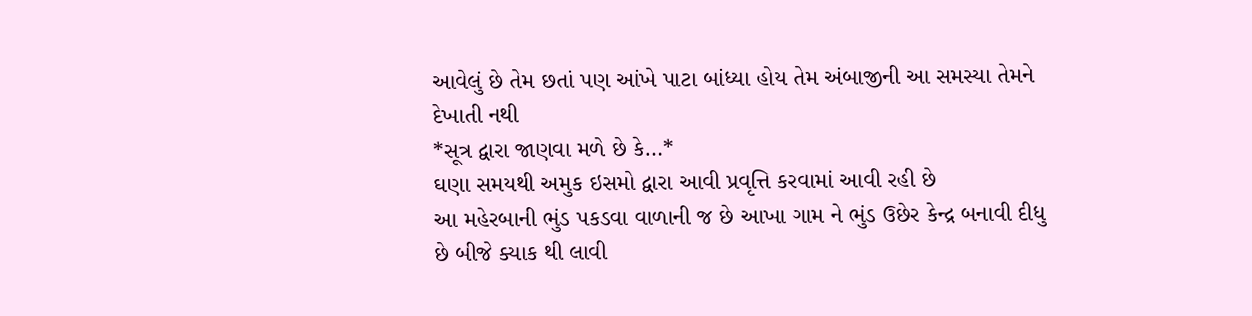આવેલું છે તેમ છતાં પણ આંખે પાટા બાંધ્યા હોય તેમ અંબાજીની આ સમસ્યા તેમને દેખાતી નથી
*સૂત્ર દ્વારા જાણવા મળે છે કે…*
ઘણા સમયથી અમુક ઇસમો દ્વારા આવી પ્રવૃત્તિ કરવામાં આવી રહી છે
આ મહેરબાની ભુંડ પકડવા વાળાની જ છે આખા ગામ ને ભુંડ ઉછેર કેન્દ્ર બનાવી દીધુ છે બીજે ક્યાક થી લાવી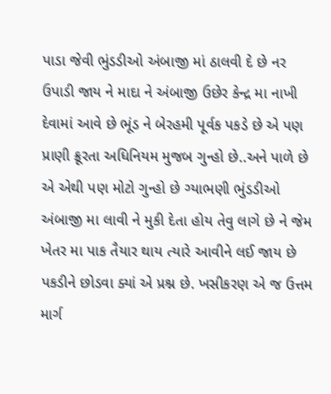પાડા જેવી ભુંડડીઓ અંબાજી માં ઠાલવી દે છે નર ઉપાડી જાય ને માદા ને અંબાજી ઉછેર કેન્દ્ર મા નાખી દેવામાં આવે છે ભૂંડ ને બેરહમી પૂર્વક પકડે છે એ પણ પ્રાણી ક્રૂરતા અધિનિયમ મુજબ ગુન્હો છે..અને પાળે છે એ એથી પણ મોટો ગુન્હો છે ગ્યાભણી ભુંડડીઓ અંબાજી મા લાવી ને મુકી દેતા હોય તેવુ લાગે છે ને જેમ ખેતર મા પાક તૈયાર થાય ત્યારે આવીને લઈ જાય છે પકડીને છોડવા ક્યાં એ પ્રશ્ન છે. ખસીકરણ એ જ ઉત્તમ માર્ગ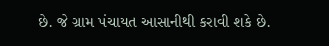છે. જે ગ્રામ પંચાયત આસાનીથી કરાવી શકે છે.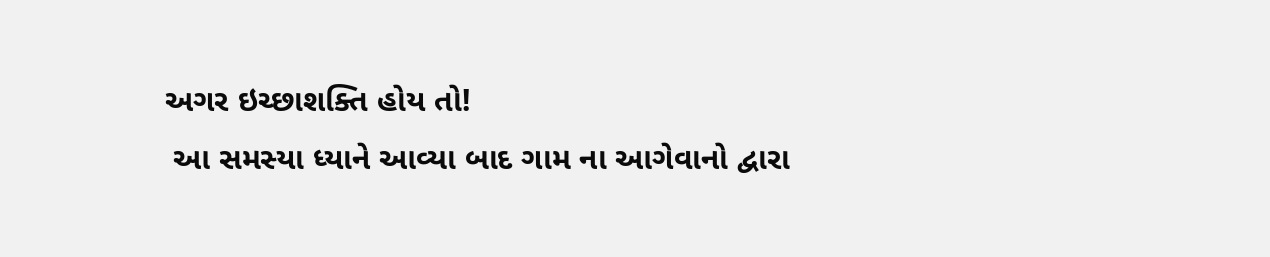અગર ઇચ્છાશક્તિ હોય તો!
 આ સમસ્યા ધ્યાને આવ્યા બાદ ગામ ના આગેવાનો દ્વારા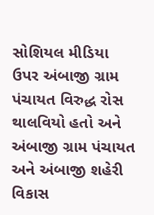સોશિયલ મીડિયા ઉપર અંબાજી ગ્રામ પંચાયત વિરુદ્ધ રોસ થાલવિયો હતો અને અંબાજી ગ્રામ પંચાયત અને અંબાજી શહેરી વિકાસ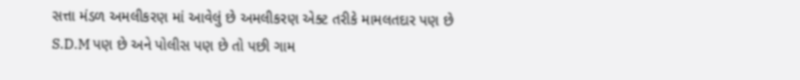સત્તા મંડળ અમલીકરણ માં આવેલું છે અમલીકરણ એક્ટ તરીકે મામલતદાર પણ છે S.D.M પણ છે અને પોલીસ પણ છે તો પછી ગામ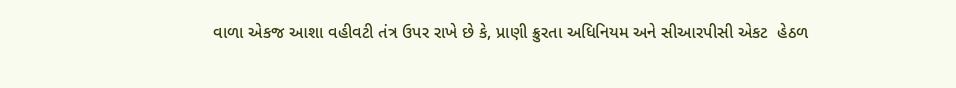વાળા એકજ આશા વહીવટી તંત્ર ઉપર રાખે છે કે, પ્રાણી ક્રુરતા અધિનિયમ અને સીઆરપીસી એકટ  હેઠળ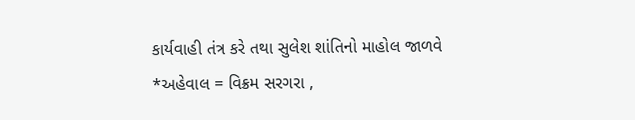કાર્યવાહી તંત્ર કરે તથા સુલેશ શાંતિનો માહોલ જાળવે
*અહેવાલ = વિક્રમ સરગરા ,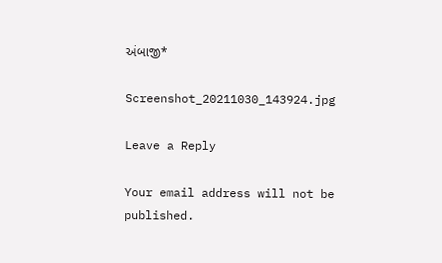અંબાજી*

Screenshot_20211030_143924.jpg

Leave a Reply

Your email address will not be published.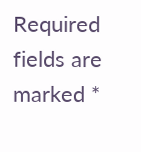Required fields are marked *